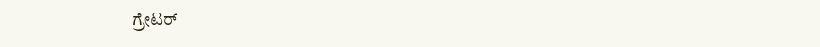ಗ್ರೇಟರ್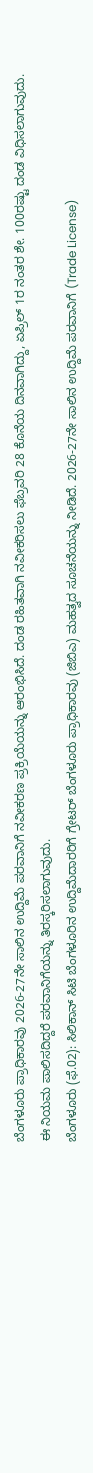ಬೆಂಗಳೂರು ಪ್ರಾಧಿಕಾರವು 2026-27ನೇ ಸಾಲಿನ ಉದ್ದಿಮೆ ಪರವಾನಿಗೆ ನವೀಕರಣ ಪ್ರಕ್ರಿಯೆಯನ್ನು ಆರಂಭಿಸಿದೆ. ದಂಡ ರಹಿತವಾಗಿ ನವೀಕರಿಸಲು ಫೆಬ್ರವರಿ 28 ಕೊನೆಯ ದಿನವಾಗಿದ್ದು, ಏಪ್ರಿಲ್ 1ರ ನಂತರ ಶೇ. 100ರಷ್ಟು ದಂಡ ವಿಧಿಸಲಾಗುವುದು. ಈ ನಿಯಮ ಪಾಲಿಸದಿದ್ದರೆ ಪರವಾನಿಗೆಯನ್ನು ತಿರಸ್ಕರಿಸಲಾಗುವುದು.
ಬೆಂಗಳೂರು (ಫೆ.02): ಸಿಲಿಕಾನ್ ಸಿಟಿ ಬೆಂಗಳೂರಿನ ಉದ್ದಿಮೆದಾರರಿಗೆ ಗ್ರೇಟರ್ ಬೆಂಗಳೂರು ಪ್ರಾಧಿಕಾರವು (ಜಿಬಿಎ) ಮಹತ್ವದ ಸೂಚನೆಯನ್ನು ನೀಡಿದೆ. 2026-27ನೇ ಸಾಲಿನ ಉದ್ದಿಮೆ ಪರವಾನಿಗೆ (Trade License)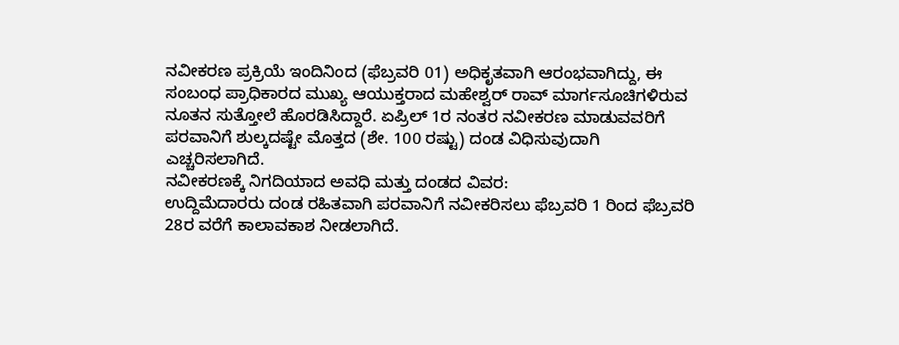ನವೀಕರಣ ಪ್ರಕ್ರಿಯೆ ಇಂದಿನಿಂದ (ಫೆಬ್ರವರಿ 01) ಅಧಿಕೃತವಾಗಿ ಆರಂಭವಾಗಿದ್ದು, ಈ ಸಂಬಂಧ ಪ್ರಾಧಿಕಾರದ ಮುಖ್ಯ ಆಯುಕ್ತರಾದ ಮಹೇಶ್ವರ್ ರಾವ್ ಮಾರ್ಗಸೂಚಿಗಳಿರುವ ನೂತನ ಸುತ್ತೋಲೆ ಹೊರಡಿಸಿದ್ದಾರೆ. ಏಪ್ರಿಲ್ 1ರ ನಂತರ ನವೀಕರಣ ಮಾಡುವವರಿಗೆ ಪರವಾನಿಗೆ ಶುಲ್ಕದಷ್ಟೇ ಮೊತ್ತದ (ಶೇ. 100 ರಷ್ಟು) ದಂಡ ವಿಧಿಸುವುದಾಗಿ ಎಚ್ಚರಿಸಲಾಗಿದೆ.
ನವೀಕರಣಕ್ಕೆ ನಿಗದಿಯಾದ ಅವಧಿ ಮತ್ತು ದಂಡದ ವಿವರ:
ಉದ್ದಿಮೆದಾರರು ದಂಡ ರಹಿತವಾಗಿ ಪರವಾನಿಗೆ ನವೀಕರಿಸಲು ಫೆಬ್ರವರಿ 1 ರಿಂದ ಫೆಬ್ರವರಿ 28ರ ವರೆಗೆ ಕಾಲಾವಕಾಶ ನೀಡಲಾಗಿದೆ.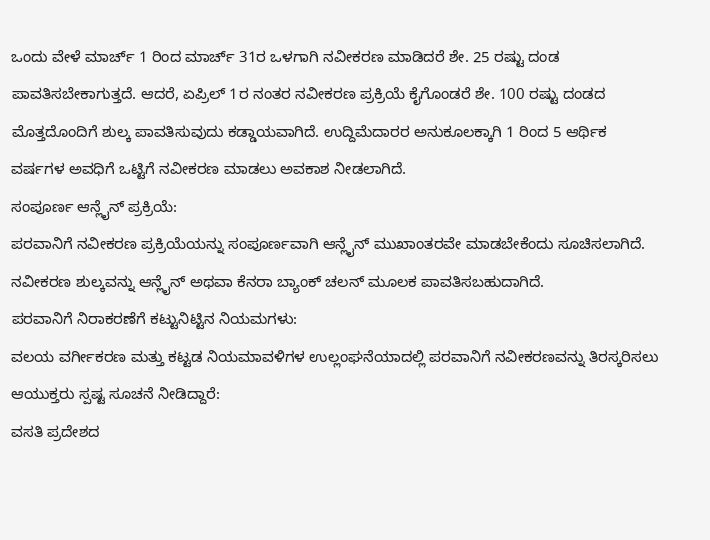ಒಂದು ವೇಳೆ ಮಾರ್ಚ್ 1 ರಿಂದ ಮಾರ್ಚ್ 31ರ ಒಳಗಾಗಿ ನವೀಕರಣ ಮಾಡಿದರೆ ಶೇ. 25 ರಷ್ಟು ದಂಡ ಪಾವತಿಸಬೇಕಾಗುತ್ತದೆ. ಆದರೆ, ಏಪ್ರಿಲ್ 1ರ ನಂತರ ನವೀಕರಣ ಪ್ರಕ್ರಿಯೆ ಕೈಗೊಂಡರೆ ಶೇ. 100 ರಷ್ಟು ದಂಡದ ಮೊತ್ತದೊಂದಿಗೆ ಶುಲ್ಕ ಪಾವತಿಸುವುದು ಕಡ್ಡಾಯವಾಗಿದೆ. ಉದ್ದಿಮೆದಾರರ ಅನುಕೂಲಕ್ಕಾಗಿ 1 ರಿಂದ 5 ಆರ್ಥಿಕ ವರ್ಷಗಳ ಅವಧಿಗೆ ಒಟ್ಟಿಗೆ ನವೀಕರಣ ಮಾಡಲು ಅವಕಾಶ ನೀಡಲಾಗಿದೆ.
ಸಂಪೂರ್ಣ ಆನ್ಲೈನ್ ಪ್ರಕ್ರಿಯೆ:
ಪರವಾನಿಗೆ ನವೀಕರಣ ಪ್ರಕ್ರಿಯೆಯನ್ನು ಸಂಪೂರ್ಣವಾಗಿ ಆನ್ಲೈನ್ ಮುಖಾಂತರವೇ ಮಾಡಬೇಕೆಂದು ಸೂಚಿಸಲಾಗಿದೆ. ನವೀಕರಣ ಶುಲ್ಕವನ್ನು ಆನ್ಲೈನ್ ಅಥವಾ ಕೆನರಾ ಬ್ಯಾಂಕ್ ಚಲನ್ ಮೂಲಕ ಪಾವತಿಸಬಹುದಾಗಿದೆ.
ಪರವಾನಿಗೆ ನಿರಾಕರಣೆಗೆ ಕಟ್ಟುನಿಟ್ಟಿನ ನಿಯಮಗಳು:
ವಲಯ ವರ್ಗೀಕರಣ ಮತ್ತು ಕಟ್ಟಡ ನಿಯಮಾವಳಿಗಳ ಉಲ್ಲಂಘನೆಯಾದಲ್ಲಿ ಪರವಾನಿಗೆ ನವೀಕರಣವನ್ನು ತಿರಸ್ಕರಿಸಲು ಆಯುಕ್ತರು ಸ್ಪಷ್ಟ ಸೂಚನೆ ನೀಡಿದ್ದಾರೆ:
ವಸತಿ ಪ್ರದೇಶದ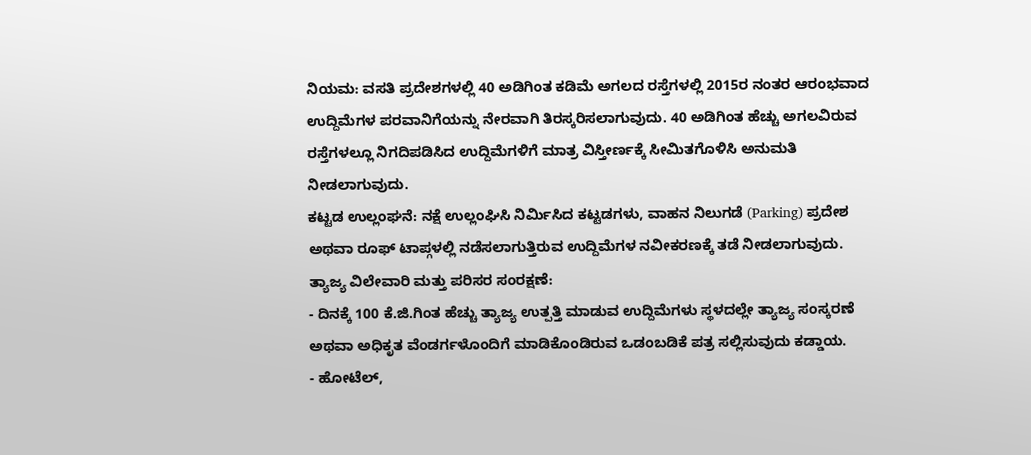ನಿಯಮ: ವಸತಿ ಪ್ರದೇಶಗಳಲ್ಲಿ 40 ಅಡಿಗಿಂತ ಕಡಿಮೆ ಅಗಲದ ರಸ್ತೆಗಳಲ್ಲಿ 2015ರ ನಂತರ ಆರಂಭವಾದ ಉದ್ದಿಮೆಗಳ ಪರವಾನಿಗೆಯನ್ನು ನೇರವಾಗಿ ತಿರಸ್ಕರಿಸಲಾಗುವುದು. 40 ಅಡಿಗಿಂತ ಹೆಚ್ಚು ಅಗಲವಿರುವ ರಸ್ತೆಗಳಲ್ಲೂ ನಿಗದಿಪಡಿಸಿದ ಉದ್ದಿಮೆಗಳಿಗೆ ಮಾತ್ರ ವಿಸ್ತೀರ್ಣಕ್ಕೆ ಸೀಮಿತಗೊಳಿಸಿ ಅನುಮತಿ ನೀಡಲಾಗುವುದು.
ಕಟ್ಟಡ ಉಲ್ಲಂಘನೆ: ನಕ್ಷೆ ಉಲ್ಲಂಘಿಸಿ ನಿರ್ಮಿಸಿದ ಕಟ್ಟಡಗಳು, ವಾಹನ ನಿಲುಗಡೆ (Parking) ಪ್ರದೇಶ ಅಥವಾ ರೂಫ್ ಟಾಪ್ಗಳಲ್ಲಿ ನಡೆಸಲಾಗುತ್ತಿರುವ ಉದ್ದಿಮೆಗಳ ನವೀಕರಣಕ್ಕೆ ತಡೆ ನೀಡಲಾಗುವುದು.
ತ್ಯಾಜ್ಯ ವಿಲೇವಾರಿ ಮತ್ತು ಪರಿಸರ ಸಂರಕ್ಷಣೆ:
- ದಿನಕ್ಕೆ 100 ಕೆ.ಜಿ.ಗಿಂತ ಹೆಚ್ಚು ತ್ಯಾಜ್ಯ ಉತ್ಪತ್ತಿ ಮಾಡುವ ಉದ್ದಿಮೆಗಳು ಸ್ಥಳದಲ್ಲೇ ತ್ಯಾಜ್ಯ ಸಂಸ್ಕರಣೆ ಅಥವಾ ಅಧಿಕೃತ ವೆಂಡರ್ಗಳೊಂದಿಗೆ ಮಾಡಿಕೊಂಡಿರುವ ಒಡಂಬಡಿಕೆ ಪತ್ರ ಸಲ್ಲಿಸುವುದು ಕಡ್ಡಾಯ.
- ಹೋಟೆಲ್,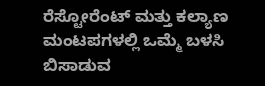ರೆಸ್ಟೋರೆಂಟ್ ಮತ್ತು ಕಲ್ಯಾಣ ಮಂಟಪಗಳಲ್ಲಿ ಒಮ್ಮೆ ಬಳಸಿ ಬಿಸಾಡುವ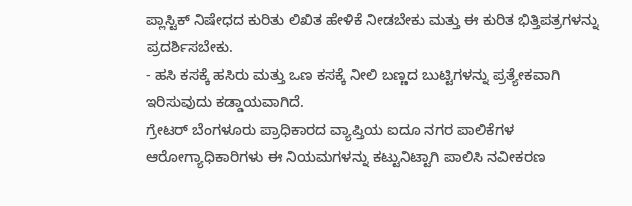ಪ್ಲಾಸ್ಟಿಕ್ ನಿಷೇಧದ ಕುರಿತು ಲಿಖಿತ ಹೇಳಿಕೆ ನೀಡಬೇಕು ಮತ್ತು ಈ ಕುರಿತ ಭಿತ್ತಿಪತ್ರಗಳನ್ನು ಪ್ರದರ್ಶಿಸಬೇಕು.
- ಹಸಿ ಕಸಕ್ಕೆ ಹಸಿರು ಮತ್ತು ಒಣ ಕಸಕ್ಕೆ ನೀಲಿ ಬಣ್ಣದ ಬುಟ್ಟಿಗಳನ್ನು ಪ್ರತ್ಯೇಕವಾಗಿ ಇರಿಸುವುದು ಕಡ್ಡಾಯವಾಗಿದೆ.
ಗ್ರೇಟರ್ ಬೆಂಗಳೂರು ಪ್ರಾಧಿಕಾರದ ವ್ಯಾಪ್ತಿಯ ಐದೂ ನಗರ ಪಾಲಿಕೆಗಳ ಆರೋಗ್ಯಾಧಿಕಾರಿಗಳು ಈ ನಿಯಮಗಳನ್ನು ಕಟ್ಟುನಿಟ್ಟಾಗಿ ಪಾಲಿಸಿ ನವೀಕರಣ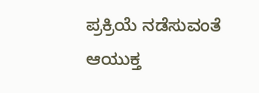ಪ್ರಕ್ರಿಯೆ ನಡೆಸುವಂತೆ ಆಯುಕ್ತ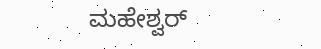ಮಹೇಶ್ವರ್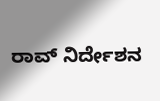ರಾವ್ ನಿರ್ದೇಶನ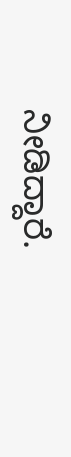ನೀಡಿದ್ದಾರೆ.